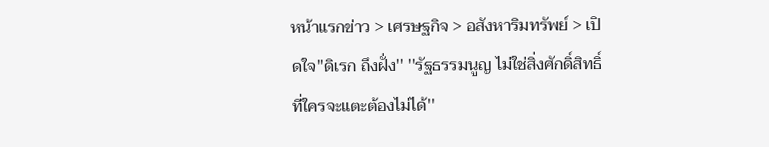หน้าแรกข่าว > เศรษฐกิจ > อสังหาริมทรัพย์ > เปิดใจ''ดิเรก ถึงฝั่ง'' ''รัฐธรรมนูญ ไม่ใช่สิ่งศักดิ์สิทธิ์ ที่ใครจะแตะต้องไม่ได้''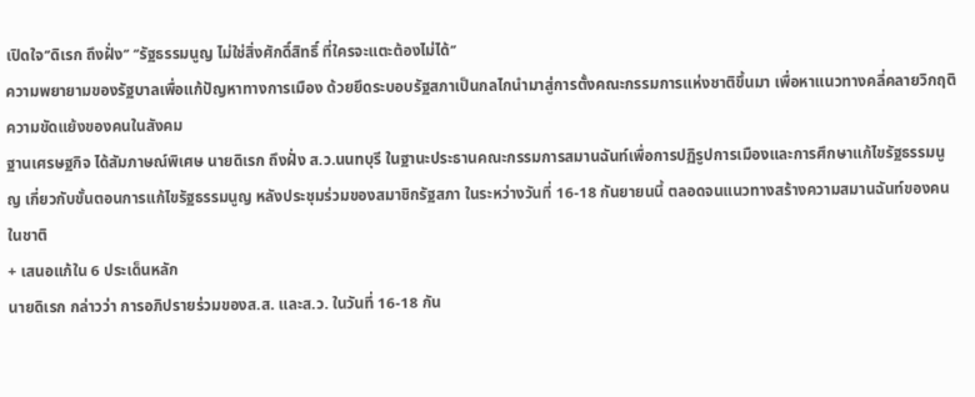เปิดใจ‘’ดิเรก ถึงฝั่ง‘’ ‘’รัฐธรรมนูญ ไม่ใช่สิ่งศักดิ์สิทธิ์ ที่ใครจะแตะต้องไม่ได้‘’
ความพยายามของรัฐบาลเพื่อแก้ปัญหาทางการเมือง ด้วยยึดระบอบรัฐสภาเป็นกลไกนำมาสู่การตั้งคณะกรรมการแห่งชาติขึ้นมา เพื่อหาแนวทางคลี่คลายวิกฤติความขัดแย้งของคนในสังคม
ฐานเศรษฐกิจ ได้สัมภาษณ์พิเศษ นายดิเรก ถึงฝั่ง ส.ว.นนทบุรี ในฐานะประธานคณะกรรมการสมานฉันท์เพื่อการปฏิรูปการเมืองและการศึกษาแก้ไขรัฐธรรมนูญ เกี่ยวกับขั้นตอนการแก้ไขรัฐธรรมนูญ หลังประชุมร่วมของสมาชิกรัฐสภา ในระหว่างวันที่ 16-18 กันยายนนี้ ตลอดจนแนวทางสร้างความสมานฉันท์ของคนในชาติ
+ เสนอแก้ใน 6 ประเด็นหลัก
นายดิเรก กล่าวว่า การอภิปรายร่วมของส.ส. และส.ว. ในวันที่ 16-18 กัน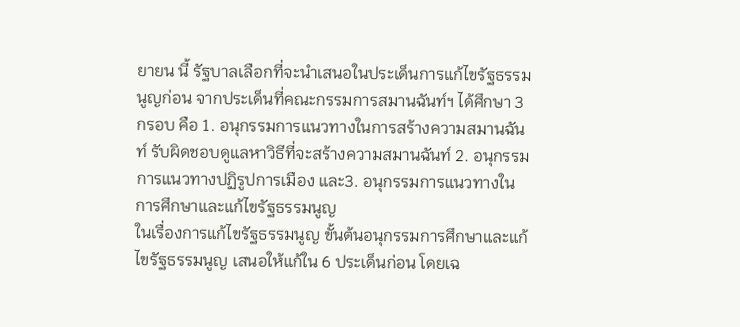ยายน นี้ รัฐบาลเลือกที่จะนำเสนอในประเด็นการแก้ไขรัฐธรรมนูญก่อน จากประเด็นที่คณะกรรมการสมานฉันท์ฯ ได้ศึกษา 3 กรอบ คือ 1. อนุกรรมการแนวทางในการสร้างความสมานฉันท์ รับผิดชอบดูแลหาวิธีที่จะสร้างความสมานฉันท์ 2. อนุกรรมการแนวทางปฏิรูปการเมือง และ3. อนุกรรมการแนวทางในการศึกษาและแก้ไขรัฐธรรมนูญ
ในเรื่องการแก้ไขรัฐธรรมนูญ ขั้นต้นอนุกรรมการศึกษาและแก้ไขรัฐธรรมนูญ เสนอให้แก้ใน 6 ประเด็นก่อน โดยเฉ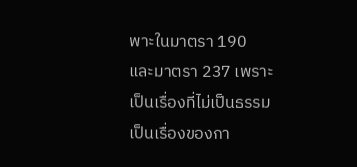พาะในมาตรา 190 และมาตรา 237 เพราะเป็นเรื่องที่ไม่เป็นธรรม เป็นเรื่องของกา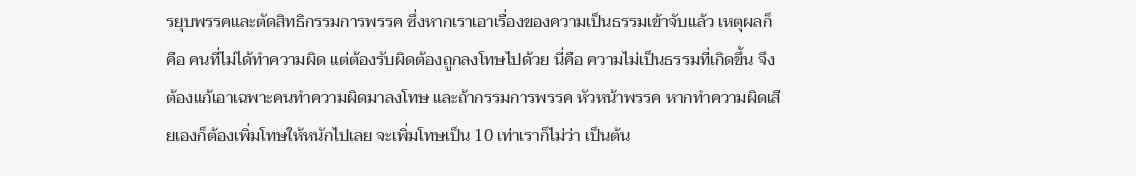รยุบพรรคและตัดสิทธิกรรมการพรรค ซึ่งหากเราเอาเรื่องของความเป็นธรรมเข้าจับแล้ว เหตุผลก็คือ คนที่ไม่ได้ทำความผิด แต่ต้องรับผิดต้องถูกลงโทษไปด้วย นี่คือ ความไม่เป็นธรรมที่เกิดขึ้น จึงต้องแก้เอาเฉพาะคนทำความผิดมาลงโทษ และถ้ากรรมการพรรค หัวหน้าพรรค หากทำความผิดเสียเองก็ต้องเพิ่มโทษให้หนักไปเลย จะเพิ่มโทษเป็น 10 เท่าเราก็ไม่ว่า เป็นต้น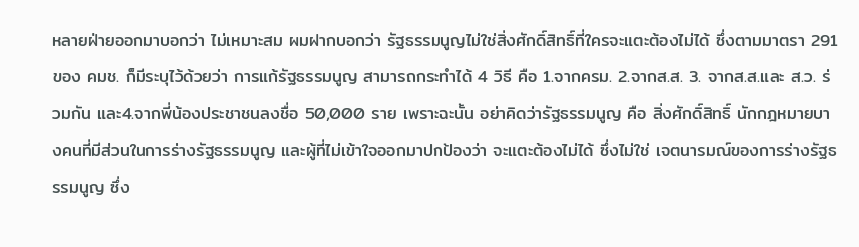หลายฝ่ายออกมาบอกว่า ไม่เหมาะสม ผมฝากบอกว่า รัฐธรรมนูญไม่ใช่สิ่งศักดิ์สิทธิ์ที่ใครจะแตะต้องไม่ได้ ซึ่งตามมาตรา 291 ของ คมช. ก็มีระบุไว้ด้วยว่า การแก้รัฐธรรมนูญ สามารถกระทำได้ 4 วิธี คือ 1.จากครม. 2.จากส.ส. 3. จากส.ส.และ ส.ว. ร่วมกัน และ4.จากพี่น้องประชาชนลงชื่อ 50,000 ราย เพราะฉะนั้น อย่าคิดว่ารัฐธรรมนูญ คือ สิ่งศักดิ์สิทธิ์ นักกฎหมายบางคนที่มีส่วนในการร่างรัฐธรรมนูญ และผู้ที่ไม่เข้าใจออกมาปกป้องว่า จะแตะต้องไม่ได้ ซึ่งไม่ใช่ เจตนารมณ์ของการร่างรัฐธรรมนูญ ซึ่ง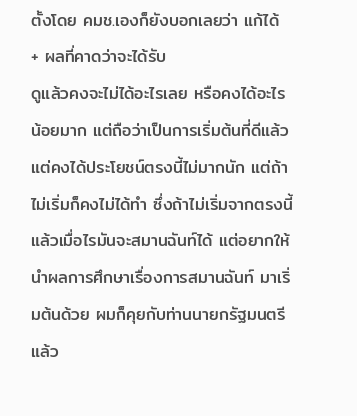ตั้งโดย คมช.เองก็ยังบอกเลยว่า แก้ได้
+ ผลที่คาดว่าจะได้รับ
ดูแล้วคงจะไม่ได้อะไรเลย หรือคงได้อะไรน้อยมาก แต่ถือว่าเป็นการเริ่มต้นที่ดีแล้ว แต่คงได้ประโยชน์ตรงนี้ไม่มากนัก แต่ถ้าไม่เริ่มก็คงไม่ได้ทำ ซึ่งถ้าไม่เริ่มจากตรงนี้แล้วเมื่อไรมันจะสมานฉันท์ได้ แต่อยากให้นำผลการศึกษาเรื่องการสมานฉันท์ มาเริ่มต้นด้วย ผมก็คุยกับท่านนายกรัฐมนตรีแล้ว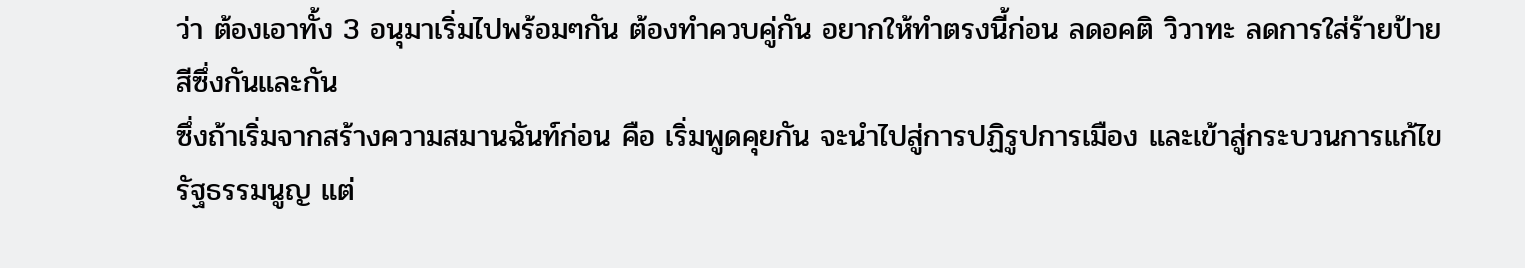ว่า ต้องเอาทั้ง 3 อนุมาเริ่มไปพร้อมๆกัน ต้องทำควบคู่กัน อยากให้ทำตรงนี้ก่อน ลดอคติ วิวาทะ ลดการใส่ร้ายป้ายสีซึ่งกันและกัน
ซึ่งถ้าเริ่มจากสร้างความสมานฉันท์ก่อน คือ เริ่มพูดคุยกัน จะนำไปสู่การปฏิรูปการเมือง และเข้าสู่กระบวนการแก้ไขรัฐธรรมนูญ แต่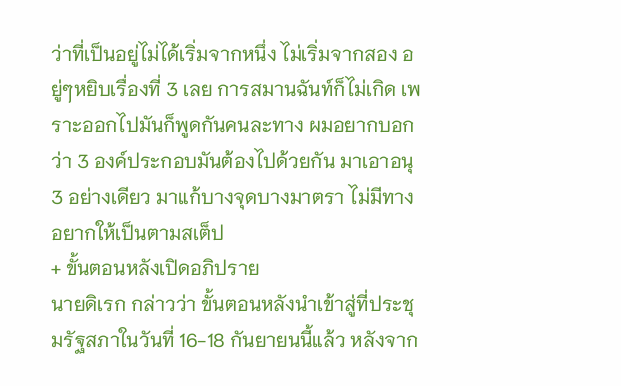ว่าที่เป็นอยู่ไม่ได้เริ่มจากหนึ่ง ไม่เริ่มจากสอง อยู่ๆหยิบเรื่องที่ 3 เลย การสมานฉันท์ก็ไม่เกิด เพราะออกไปมันก็พูดกันคนละทาง ผมอยากบอกว่า 3 องค์ประกอบมันต้องไปด้วยกัน มาเอาอนุ 3 อย่างเดียว มาแก้บางจุดบางมาตรา ไม่มีทาง อยากให้เป็นตามสเต็ป
+ ขั้นตอนหลังเปิดอภิปราย
นายดิเรก กล่าวว่า ขั้นตอนหลังนำเข้าสู่ที่ประชุมรัฐสภาในวันที่ 16-18 กันยายนนี้แล้ว หลังจาก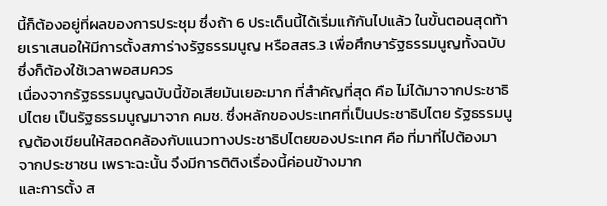นี้ก็ต้องอยู่ที่ผลของการประชุม ซึ่งถ้า 6 ประเด็นนี้ได้เริ่มแก้กันไปแล้ว ในขั้นตอนสุดท้ายเราเสนอให้มีการตั้งสภาร่างรัฐธรรมนูญ หรือสสร.3 เพื่อศึกษารัฐธรรมนูญทั้งฉบับ ซึ่งก็ต้องใช้เวลาพอสมควร
เนื่องจากรัฐธรรมนูญฉบับนี้ข้อเสียมันเยอะมาก ที่สำคัญที่สุด คือ ไม่ได้มาจากประชาธิปไตย เป็นรัฐธรรมนูญมาจาก คมช. ซึ่งหลักของประเทศที่เป็นประชาธิปไตย รัฐธรรมนูญต้องเขียนให้สอดคล้องกับแนวทางประชาธิปไตยของประเทศ คือ ที่มาที่ไปต้องมาจากประชาชน เพราะฉะนั้น จึงมีการติติงเรื่องนี้ค่อนข้างมาก
และการตั้ง ส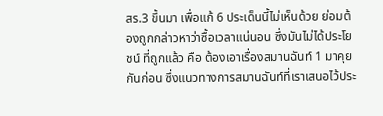สร.3 ขึ้นมา เพื่อแก้ 6 ประเด็นนี้ไม่เห็นด้วย ย่อมต้องถูกกล่าวหาว่าซื้อเวลาแน่นอน ซึ่งมันไม่ได้ประโยชน์ ที่ถูกแล้ว คือ ต้องเอาเรื่องสมานฉันท์ 1 มาคุยกันก่อน ซึ่งแนวทางการสมานฉันท์ที่เราเสนอไว้ประ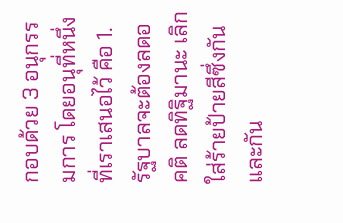กอบด้วย 3 อนุกรรมการ โดยอนุที่หนึ่งที่เราเสนอไว้ คือ 1.รัฐบาลจะต้องลดอคติ ลดทิฐิมานะ เลิกใส่ร้ายป้ายสีซึ่งกันและกัน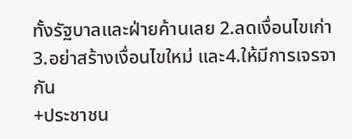ทั้งรัฐบาลและฝ่ายค้านเลย 2.ลดเงื่อนไขเก่า 3.อย่าสร้างเงื่อนไขใหม่ และ4.ให้มีการเจรจากัน
+ประชาชน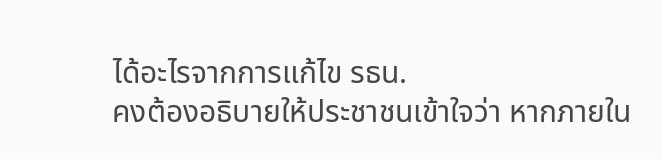ได้อะไรจากการแก้ไข รธน.
คงต้องอธิบายให้ประชาชนเข้าใจว่า หากภายใน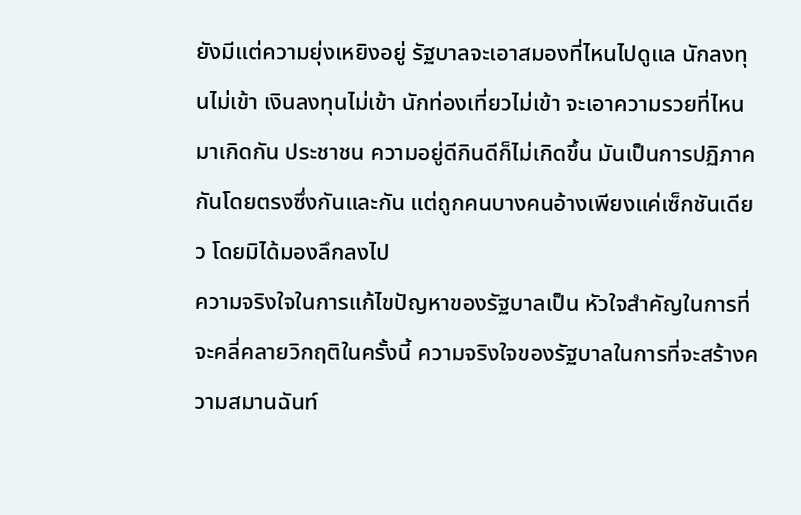ยังมีแต่ความยุ่งเหยิงอยู่ รัฐบาลจะเอาสมองที่ไหนไปดูแล นักลงทุนไม่เข้า เงินลงทุนไม่เข้า นักท่องเที่ยวไม่เข้า จะเอาความรวยที่ไหนมาเกิดกัน ประชาชน ความอยู่ดีกินดีก็ไม่เกิดขึ้น มันเป็นการปฏิภาคกันโดยตรงซึ่งกันและกัน แต่ถูกคนบางคนอ้างเพียงแค่เซ็กชันเดียว โดยมิได้มองลึกลงไป
ความจริงใจในการแก้ไขปัญหาของรัฐบาลเป็น หัวใจสำคัญในการที่จะคลี่คลายวิกฤติในครั้งนี้ ความจริงใจของรัฐบาลในการที่จะสร้างความสมานฉันท์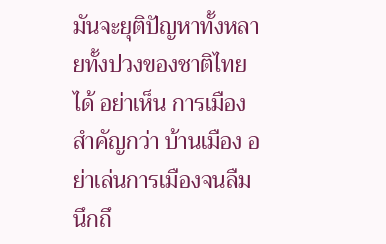มันจะยุติปัญหาทั้งหลายทั้งปวงของชาติไทยได้ อย่าเห็น การเมือง สำคัญกว่า บ้านเมือง อย่าเล่นการเมืองจนลืมนึกถึ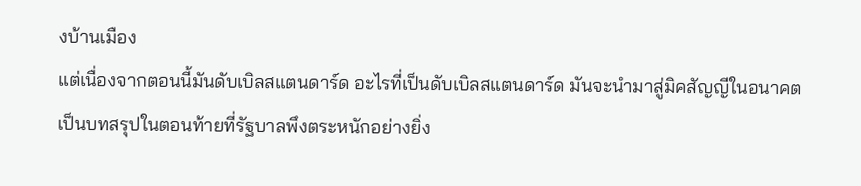งบ้านเมือง
แต่เนื่องจากตอนนี้มันดับเบิลสแตนดาร์ด อะไรที่เป็นดับเบิลสแตนดาร์ด มันจะนำมาสู่มิคสัญญีในอนาคต
เป็นบทสรุปในตอนท้ายที่รัฐบาลพึงตระหนักอย่างยิ่ง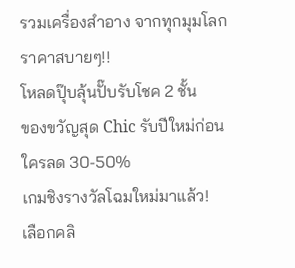รวมเครื่องสำอาง จากทุกมุมโลก ราคาสบายๆ!!
โหลดปุ๊บลุ้นปั๊บรับโชค 2 ชั้น
ของขวัญสุด Chic รับปีใหม่ก่อนใครลด 30-50%
เกมชิงรางวัลโฉมใหม่มาแล้ว!
เลือกคลิ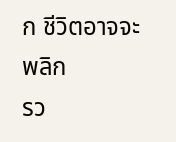ก ชีวิตอาจจะพลิก
รว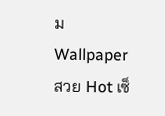ม Wallpaper สวย Hot เซ็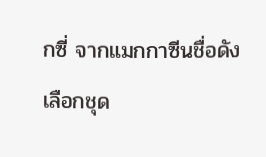กซี่ จากแมกกาซีนชื่อดัง
เลือกชุด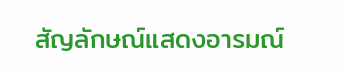สัญลักษณ์แสดงอารมณ์